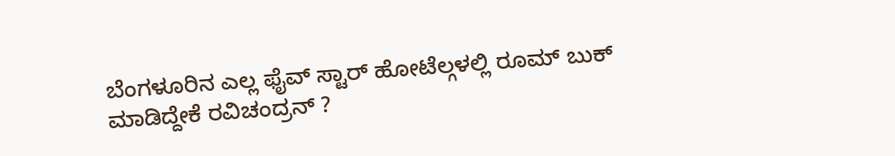ಬೆಂಗಳೂರಿನ ಎಲ್ಲ ಫೈವ್ ಸ್ಟಾರ್ ಹೋಟೆಲ್ಗಳಲ್ಲಿ ರೂಮ್ ಬುಕ್ ಮಾಡಿದ್ದೇಕೆ ರವಿಚಂದ್ರನ್ ?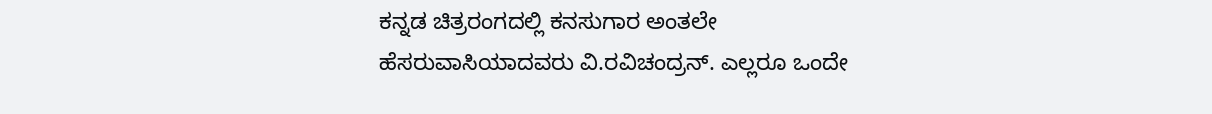ಕನ್ನಡ ಚಿತ್ರರಂಗದಲ್ಲಿ ಕನಸುಗಾರ ಅಂತಲೇ ಹೆಸರುವಾಸಿಯಾದವರು ವಿ.ರವಿಚಂದ್ರನ್. ಎಲ್ಲರೂ ಒಂದೇ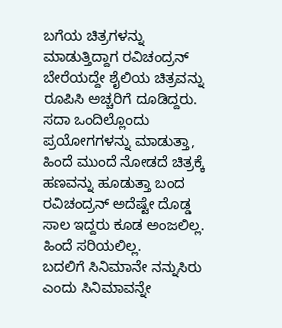ಬಗೆಯ ಚಿತ್ರಗಳನ್ನು ಮಾಡುತ್ತಿದ್ದಾಗ ರವಿಚಂದ್ರನ್ ಬೇರೆಯದ್ದೇ ಶೈಲಿಯ ಚಿತ್ರವನ್ನು ರೂಪಿಸಿ ಅಚ್ಚರಿಗೆ ದೂಡಿದ್ದರು. ಸದಾ ಒಂದಿಲ್ಲೊಂದು ಪ್ರಯೋಗಗಳನ್ನು ಮಾಡುತ್ತಾ, ಹಿಂದೆ ಮುಂದೆ ನೋಡದೆ ಚಿತ್ರಕ್ಕೆ ಹಣವನ್ನು ಹೂಡುತ್ತಾ ಬಂದ ರವಿಚಂದ್ರನ್ ಅದೆಷ್ಟೇ ದೊಡ್ಡ ಸಾಲ ಇದ್ದರು ಕೂಡ ಅಂಜಲಿಲ್ಲ. ಹಿಂದೆ ಸರಿಯಲಿಲ್ಲ.
ಬದಲಿಗೆ ಸಿನಿಮಾನೇ ನನ್ನುಸಿರು ಎಂದು ಸಿನಿಮಾವನ್ನೇ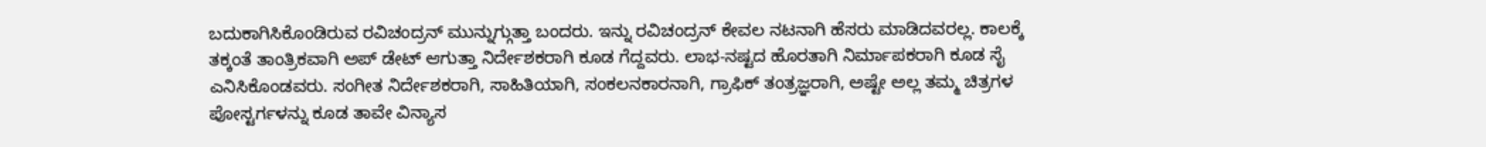ಬದುಕಾಗಿಸಿಕೊಂಡಿರುವ ರವಿಚಂದ್ರನ್ ಮುನ್ನುಗ್ಗುತ್ತಾ ಬಂದರು. ಇನ್ನು ರವಿಚಂದ್ರನ್ ಕೇವಲ ನಟನಾಗಿ ಹೆಸರು ಮಾಡಿದವರಲ್ಲ. ಕಾಲಕ್ಕೆ ತಕ್ಕಂತೆ ತಾಂತ್ರಿಕವಾಗಿ ಅಪ್ ಡೇಟ್ ಆಗುತ್ತಾ ನಿರ್ದೇಶಕರಾಗಿ ಕೂಡ ಗೆದ್ದವರು. ಲಾಭ-ನಷ್ಟದ ಹೊರತಾಗಿ ನಿರ್ಮಾಪಕರಾಗಿ ಕೂಡ ಸೈ ಎನಿಸಿಕೊಂಡವರು. ಸಂಗೀತ ನಿರ್ದೇಶಕರಾಗಿ, ಸಾಹಿತಿಯಾಗಿ, ಸಂಕಲನಕಾರನಾಗಿ, ಗ್ರಾಫಿಕ್ ತಂತ್ರಜ್ಞರಾಗಿ, ಅಷ್ಟೇ ಅಲ್ಲ ತಮ್ಮ ಚಿತ್ರಗಳ ಪೋಸ್ಟರ್ಗಳನ್ನು ಕೂಡ ತಾವೇ ವಿನ್ಯಾಸ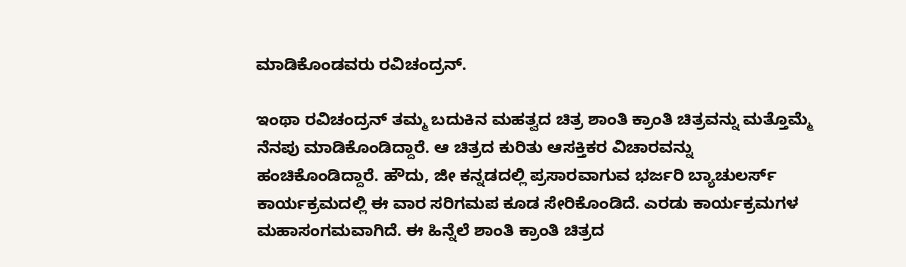ಮಾಡಿಕೊಂಡವರು ರವಿಚಂದ್ರನ್.

ಇಂಥಾ ರವಿಚಂದ್ರನ್ ತಮ್ಮ ಬದುಕಿನ ಮಹತ್ವದ ಚಿತ್ರ ಶಾಂತಿ ಕ್ರಾಂತಿ ಚಿತ್ರವನ್ನು ಮತ್ತೊಮ್ಮೆ ನೆನಪು ಮಾಡಿಕೊಂಡಿದ್ದಾರೆ. ಆ ಚಿತ್ರದ ಕುರಿತು ಆಸಕ್ತಿಕರ ವಿಚಾರವನ್ನು ಹಂಚಿಕೊಂಡಿದ್ದಾರೆ. ಹೌದು, ಜೀ ಕನ್ನಡದಲ್ಲಿ ಪ್ರಸಾರವಾಗುವ ಭರ್ಜರಿ ಬ್ಯಾಚುಲರ್ಸ್ ಕಾರ್ಯಕ್ರಮದಲ್ಲಿ ಈ ವಾರ ಸರಿಗಮಪ ಕೂಡ ಸೇರಿಕೊಂಡಿದೆ. ಎರಡು ಕಾರ್ಯಕ್ರಮಗಳ ಮಹಾಸಂಗಮವಾಗಿದೆ. ಈ ಹಿನ್ನೆಲೆ ಶಾಂತಿ ಕ್ರಾಂತಿ ಚಿತ್ರದ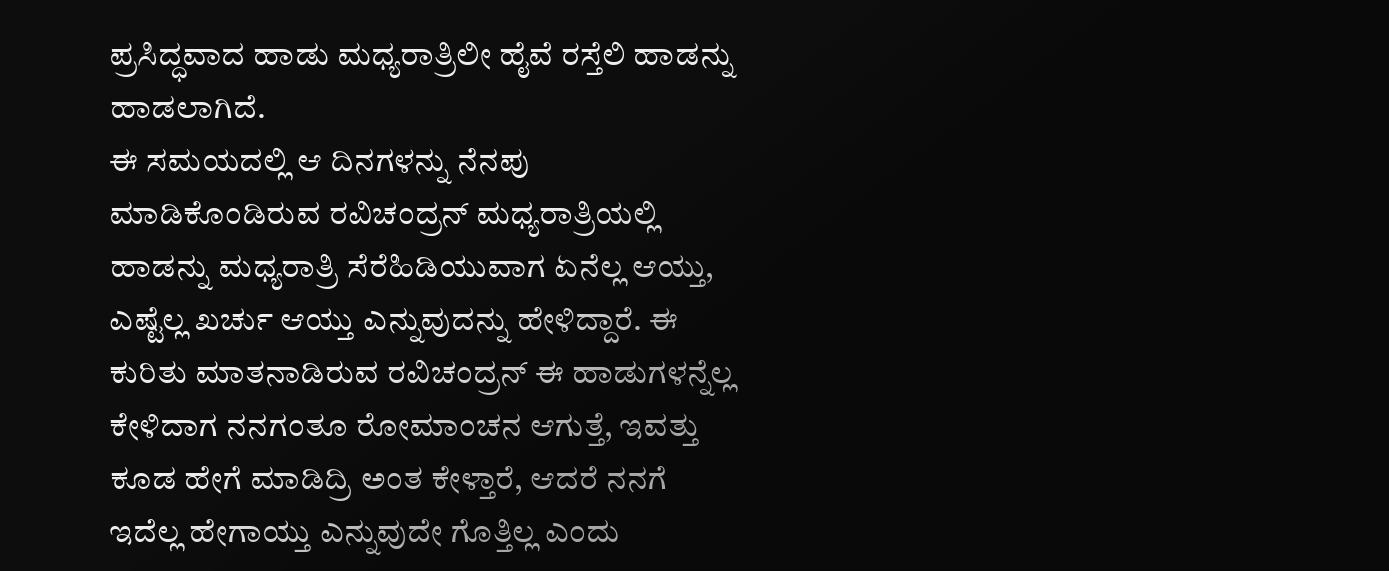ಪ್ರಸಿದ್ಧವಾದ ಹಾಡು ಮಧ್ಯರಾತ್ರಿಲೀ ಹೈವೆ ರಸ್ತೆಲಿ ಹಾಡನ್ನು ಹಾಡಲಾಗಿದೆ.
ಈ ಸಮಯದಲ್ಲಿ ಆ ದಿನಗಳನ್ನು ನೆನಪು ಮಾಡಿಕೊಂಡಿರುವ ರವಿಚಂದ್ರನ್ ಮಧ್ಯರಾತ್ರಿಯಲ್ಲಿ ಹಾಡನ್ನು ಮಧ್ಯರಾತ್ರಿ ಸೆರೆಹಿಡಿಯುವಾಗ ಏನೆಲ್ಲ ಆಯ್ತು, ಎಷ್ಟೆಲ್ಲ ಖರ್ಚು ಆಯ್ತು ಎನ್ನುವುದನ್ನು ಹೇಳಿದ್ದಾರೆ. ಈ ಕುರಿತು ಮಾತನಾಡಿರುವ ರವಿಚಂದ್ರನ್ ಈ ಹಾಡುಗಳನ್ನೆಲ್ಲ ಕೇಳಿದಾಗ ನನಗಂತೂ ರೋಮಾಂಚನ ಆಗುತ್ತೆ, ಇವತ್ತು ಕೂಡ ಹೇಗೆ ಮಾಡಿದ್ರಿ ಅಂತ ಕೇಳ್ತಾರೆ, ಆದರೆ ನನಗೆ ಇದೆಲ್ಲ ಹೇಗಾಯ್ತು ಎನ್ನುವುದೇ ಗೊತ್ತಿಲ್ಲ ಎಂದು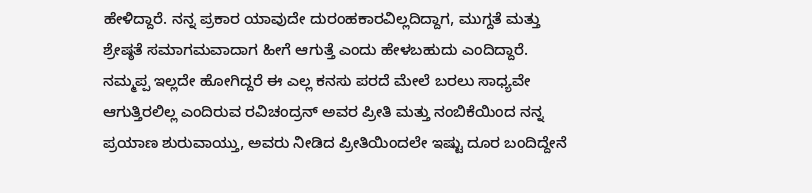ಹೇಳಿದ್ದಾರೆ. ನನ್ನ ಪ್ರಕಾರ ಯಾವುದೇ ದುರಂಹಕಾರವಿಲ್ಲದಿದ್ದಾಗ, ಮುಗ್ದತೆ ಮತ್ತು ಶ್ರೇಷ್ಠತೆ ಸಮಾಗಮವಾದಾಗ ಹೀಗೆ ಆಗುತ್ತೆ ಎಂದು ಹೇಳಬಹುದು ಎಂದಿದ್ದಾರೆ.
ನಮ್ಮಪ್ಪ ಇಲ್ಲದೇ ಹೋಗಿದ್ದರೆ ಈ ಎಲ್ಲ ಕನಸು ಪರದೆ ಮೇಲೆ ಬರಲು ಸಾಧ್ಯವೇ ಆಗುತ್ತಿರಲಿಲ್ಲ ಎಂದಿರುವ ರವಿಚಂದ್ರನ್ ಅವರ ಪ್ರೀತಿ ಮತ್ತು ನಂಬಿಕೆಯಿಂದ ನನ್ನ ಪ್ರಯಾಣ ಶುರುವಾಯ್ತು, ಅವರು ನೀಡಿದ ಪ್ರೀತಿಯಿಂದಲೇ ಇಷ್ಟು ದೂರ ಬಂದಿದ್ದೇನೆ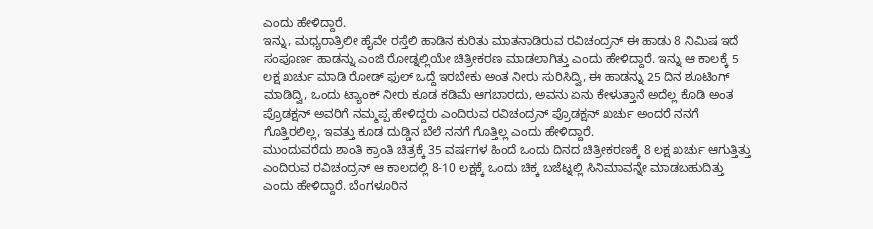ಎಂದು ಹೇಳಿದ್ದಾರೆ.
ಇನ್ನು, ಮಧ್ಯರಾತ್ರಿಲೀ ಹೈವೇ ರಸ್ತೆಲಿ ಹಾಡಿನ ಕುರಿತು ಮಾತನಾಡಿರುವ ರವಿಚಂದ್ರನ್ ಈ ಹಾಡು 8 ನಿಮಿಷ ಇದೆ ಸಂಪೂರ್ಣ ಹಾಡನ್ನು ಎಂಜಿ ರೋಡ್ನಲ್ಲಿಯೇ ಚಿತ್ರೀಕರಣ ಮಾಡಲಾಗಿತ್ತು ಎಂದು ಹೇಳಿದ್ದಾರೆ. ಇನ್ನು ಆ ಕಾಲಕ್ಕೆ 5 ಲಕ್ಷ ಖರ್ಚು ಮಾಡಿ ರೋಡ್ ಫುಲ್ ಒದ್ದೆ ಇರಬೇಕು ಅಂತ ನೀರು ಸುರಿಸಿದ್ವಿ, ಈ ಹಾಡನ್ನು 25 ದಿನ ಶೂಟಿಂಗ್ ಮಾಡಿದ್ವಿ, ಒಂದು ಟ್ಯಾಂಕ್ ನೀರು ಕೂಡ ಕಡಿಮೆ ಆಗಬಾರದು, ಅವನು ಏನು ಕೇಳುತ್ತಾನೆ ಅದೆಲ್ಲ ಕೊಡಿ ಅಂತ ಪ್ರೊಡಕ್ಷನ್ ಅವರಿಗೆ ನಮ್ಮಪ್ಪ ಹೇಳಿದ್ದರು ಎಂದಿರುವ ರವಿಚಂದ್ರನ್ ಪ್ರೊಡಕ್ಷನ್ ಖರ್ಚು ಅಂದರೆ ನನಗೆ ಗೊತ್ತಿರಲಿಲ್ಲ, ಇವತ್ತು ಕೂಡ ದುಡ್ಡಿನ ಬೆಲೆ ನನಗೆ ಗೊತ್ತಿಲ್ಲ ಎಂದು ಹೇಳಿದ್ದಾರೆ.
ಮುಂದುವರೆದು ಶಾಂತಿ ಕ್ರಾಂತಿ ಚಿತ್ರಕ್ಕೆ 35 ವರ್ಷಗಳ ಹಿಂದೆ ಒಂದು ದಿನದ ಚಿತ್ರೀಕರಣಕ್ಕೆ 8 ಲಕ್ಷ ಖರ್ಚು ಆಗುತ್ತಿತ್ತು ಎಂದಿರುವ ರವಿಚಂದ್ರನ್ ಆ ಕಾಲದಲ್ಲಿ 8-10 ಲಕ್ಷಕ್ಕೆ ಒಂದು ಚಿಕ್ಕ ಬಜೆಟ್ನಲ್ಲಿ ಸಿನಿಮಾವನ್ನೇ ಮಾಡಬಹುದಿತ್ತು ಎಂದು ಹೇಳಿದ್ದಾರೆ. ಬೆಂಗಳೂರಿನ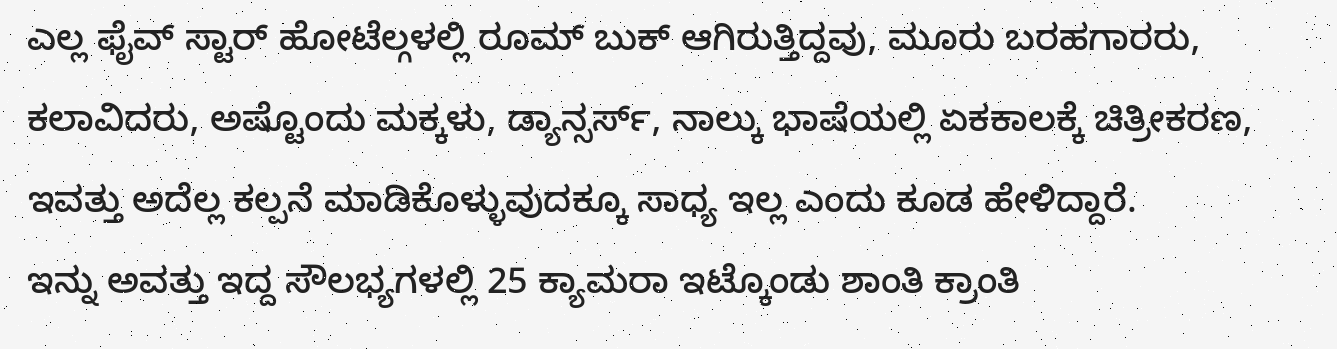ಎಲ್ಲ ಫೈವ್ ಸ್ಟಾರ್ ಹೋಟೆಲ್ಗಳಲ್ಲಿ ರೂಮ್ ಬುಕ್ ಆಗಿರುತ್ತಿದ್ದವು, ಮೂರು ಬರಹಗಾರರು, ಕಲಾವಿದರು, ಅಷ್ಟೊಂದು ಮಕ್ಕಳು, ಡ್ಯಾನ್ಸರ್ಸ್, ನಾಲ್ಕು ಭಾಷೆಯಲ್ಲಿ ಏಕಕಾಲಕ್ಕೆ ಚಿತ್ರೀಕರಣ, ಇವತ್ತು ಅದೆಲ್ಲ ಕಲ್ಪನೆ ಮಾಡಿಕೊಳ್ಳುವುದಕ್ಕೂ ಸಾಧ್ಯ ಇಲ್ಲ ಎಂದು ಕೂಡ ಹೇಳಿದ್ದಾರೆ.
ಇನ್ನು ಅವತ್ತು ಇದ್ದ ಸೌಲಭ್ಯಗಳಲ್ಲಿ 25 ಕ್ಯಾಮರಾ ಇಟ್ಕೊಂಡು ಶಾಂತಿ ಕ್ರಾಂತಿ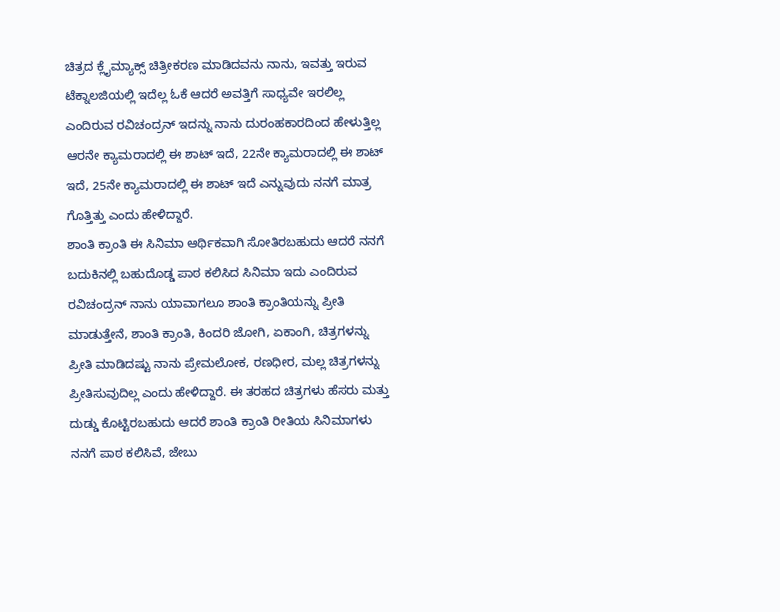ಚಿತ್ರದ ಕ್ಲೈಮ್ಯಾಕ್ಸ್ ಚಿತ್ರೀಕರಣ ಮಾಡಿದವನು ನಾನು, ಇವತ್ತು ಇರುವ ಟೆಕ್ನಾಲಜಿಯಲ್ಲಿ ಇದೆಲ್ಲ ಓಕೆ ಆದರೆ ಅವತ್ತಿಗೆ ಸಾಧ್ಯವೇ ಇರಲಿಲ್ಲ ಎಂದಿರುವ ರವಿಚಂದ್ರನ್ ಇದನ್ನು ನಾನು ದುರಂಹಕಾರದಿಂದ ಹೇಳುತ್ತಿಲ್ಲ ಆರನೇ ಕ್ಯಾಮರಾದಲ್ಲಿ ಈ ಶಾಟ್ ಇದೆ, 22ನೇ ಕ್ಯಾಮರಾದಲ್ಲಿ ಈ ಶಾಟ್ ಇದೆ, 25ನೇ ಕ್ಯಾಮರಾದಲ್ಲಿ ಈ ಶಾಟ್ ಇದೆ ಎನ್ನುವುದು ನನಗೆ ಮಾತ್ರ ಗೊತ್ತಿತ್ತು ಎಂದು ಹೇಳಿದ್ದಾರೆ.
ಶಾಂತಿ ಕ್ರಾಂತಿ ಈ ಸಿನಿಮಾ ಆರ್ಥಿಕವಾಗಿ ಸೋತಿರಬಹುದು ಆದರೆ ನನಗೆ ಬದುಕಿನಲ್ಲಿ ಬಹುದೊಡ್ಡ ಪಾಠ ಕಲಿಸಿದ ಸಿನಿಮಾ ಇದು ಎಂದಿರುವ ರವಿಚಂದ್ರನ್ ನಾನು ಯಾವಾಗಲೂ ಶಾಂತಿ ಕ್ರಾಂತಿಯನ್ನು ಪ್ರೀತಿ ಮಾಡುತ್ತೇನೆ, ಶಾಂತಿ ಕ್ರಾಂತಿ, ಕಿಂದರಿ ಜೋಗಿ, ಏಕಾಂಗಿ, ಚಿತ್ರಗಳನ್ನು ಪ್ರೀತಿ ಮಾಡಿದಷ್ಟು ನಾನು ಪ್ರೇಮಲೋಕ, ರಣಧೀರ, ಮಲ್ಲ ಚಿತ್ರಗಳನ್ನು ಪ್ರೀತಿಸುವುದಿಲ್ಲ ಎಂದು ಹೇಳಿದ್ದಾರೆ. ಈ ತರಹದ ಚಿತ್ರಗಳು ಹೆಸರು ಮತ್ತು ದುಡ್ಡು ಕೊಟ್ಟಿರಬಹುದು ಆದರೆ ಶಾಂತಿ ಕ್ರಾಂತಿ ರೀತಿಯ ಸಿನಿಮಾಗಳು ನನಗೆ ಪಾಠ ಕಲಿಸಿವೆ, ಜೇಬು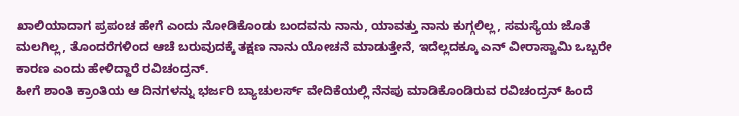ಖಾಲಿಯಾದಾಗ ಪ್ರಪಂಚ ಹೇಗೆ ಎಂದು ನೋಡಿಕೊಂಡು ಬಂದವನು ನಾನು, ಯಾವತ್ತು ನಾನು ಕುಗ್ಗಲಿಲ್ಲ, ಸಮಸ್ಯೆಯ ಜೊತೆ ಮಲಗಿಲ್ಲ, ತೊಂದರೆಗಳಿಂದ ಆಚೆ ಬರುವುದಕ್ಕೆ ತಕ್ಷಣ ನಾನು ಯೋಚನೆ ಮಾಡುತ್ತೇನೆ, ಇದೆಲ್ಲದಕ್ಕೂ ಎನ್ ವೀರಾಸ್ವಾಮಿ ಒಬ್ಬರೇ ಕಾರಣ ಎಂದು ಹೇಳಿದ್ದಾರೆ ರವಿಚಂದ್ರನ್.
ಹೀಗೆ ಶಾಂತಿ ಕ್ರಾಂತಿಯ ಆ ದಿನಗಳನ್ನು ಭರ್ಜರಿ ಬ್ಯಾಚುಲರ್ಸ್ ವೇದಿಕೆಯಲ್ಲಿ ನೆನಪು ಮಾಡಿಕೊಂಡಿರುವ ರವಿಚಂದ್ರನ್ ಹಿಂದೆ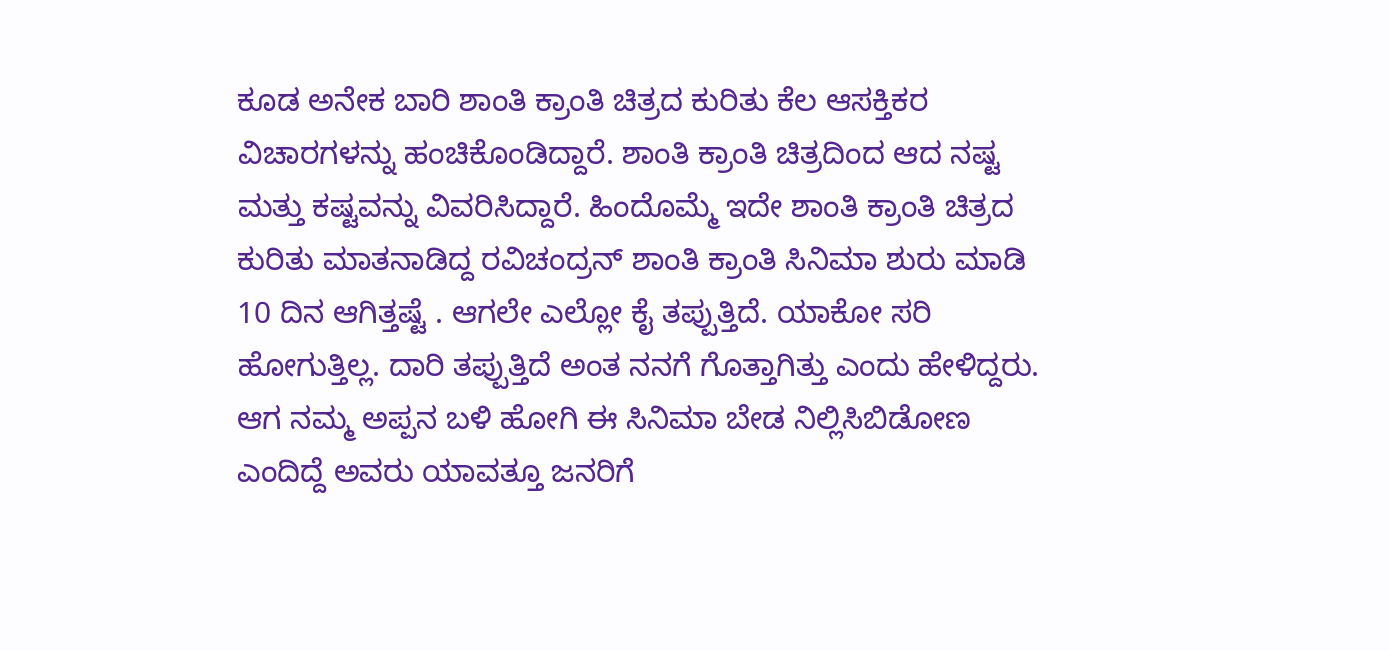ಕೂಡ ಅನೇಕ ಬಾರಿ ಶಾಂತಿ ಕ್ರಾಂತಿ ಚಿತ್ರದ ಕುರಿತು ಕೆಲ ಆಸಕ್ತಿಕರ ವಿಚಾರಗಳನ್ನು ಹಂಚಿಕೊಂಡಿದ್ದಾರೆ. ಶಾಂತಿ ಕ್ರಾಂತಿ ಚಿತ್ರದಿಂದ ಆದ ನಷ್ಟ ಮತ್ತು ಕಷ್ಟವನ್ನು ವಿವರಿಸಿದ್ದಾರೆ. ಹಿಂದೊಮ್ಮೆ ಇದೇ ಶಾಂತಿ ಕ್ರಾಂತಿ ಚಿತ್ರದ ಕುರಿತು ಮಾತನಾಡಿದ್ದ ರವಿಚಂದ್ರನ್ ಶಾಂತಿ ಕ್ರಾಂತಿ ಸಿನಿಮಾ ಶುರು ಮಾಡಿ 10 ದಿನ ಆಗಿತ್ತಷ್ಟೆ . ಆಗಲೇ ಎಲ್ಲೋ ಕೈ ತಪ್ಪುತ್ತಿದೆ. ಯಾಕೋ ಸರಿ ಹೋಗುತ್ತಿಲ್ಲ. ದಾರಿ ತಪ್ಪುತ್ತಿದೆ ಅಂತ ನನಗೆ ಗೊತ್ತಾಗಿತ್ತು ಎಂದು ಹೇಳಿದ್ದರು. ಆಗ ನಮ್ಮ ಅಪ್ಪನ ಬಳಿ ಹೋಗಿ ಈ ಸಿನಿಮಾ ಬೇಡ ನಿಲ್ಲಿಸಿಬಿಡೋಣ ಎಂದಿದ್ದೆ ಅವರು ಯಾವತ್ತೂ ಜನರಿಗೆ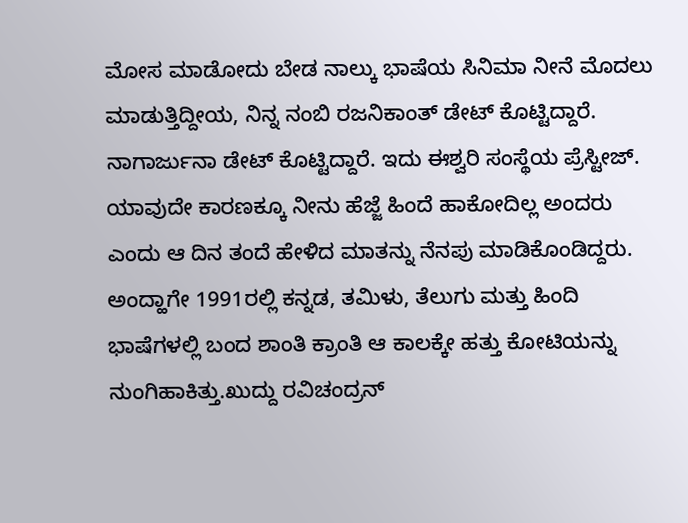ಮೋಸ ಮಾಡೋದು ಬೇಡ ನಾಲ್ಕು ಭಾಷೆಯ ಸಿನಿಮಾ ನೀನೆ ಮೊದಲು ಮಾಡುತ್ತಿದ್ದೀಯ, ನಿನ್ನ ನಂಬಿ ರಜನಿಕಾಂತ್ ಡೇಟ್ ಕೊಟ್ಟಿದ್ದಾರೆ. ನಾಗಾರ್ಜುನಾ ಡೇಟ್ ಕೊಟ್ಟಿದ್ದಾರೆ. ಇದು ಈಶ್ವರಿ ಸಂಸ್ಥೆಯ ಪ್ರೆಸ್ಟೀಜ್. ಯಾವುದೇ ಕಾರಣಕ್ಕೂ ನೀನು ಹೆಜ್ಜೆ ಹಿಂದೆ ಹಾಕೋದಿಲ್ಲ ಅಂದರು ಎಂದು ಆ ದಿನ ತಂದೆ ಹೇಳಿದ ಮಾತನ್ನು ನೆನಪು ಮಾಡಿಕೊಂಡಿದ್ದರು.
ಅಂದ್ಹಾಗೇ 1991ರಲ್ಲಿ ಕನ್ನಡ, ತಮಿಳು, ತೆಲುಗು ಮತ್ತು ಹಿಂದಿ ಭಾಷೆಗಳಲ್ಲಿ ಬಂದ ಶಾಂತಿ ಕ್ರಾಂತಿ ಆ ಕಾಲಕ್ಕೇ ಹತ್ತು ಕೋಟಿಯನ್ನು ನುಂಗಿಹಾಕಿತ್ತು.ಖುದ್ದು ರವಿಚಂದ್ರನ್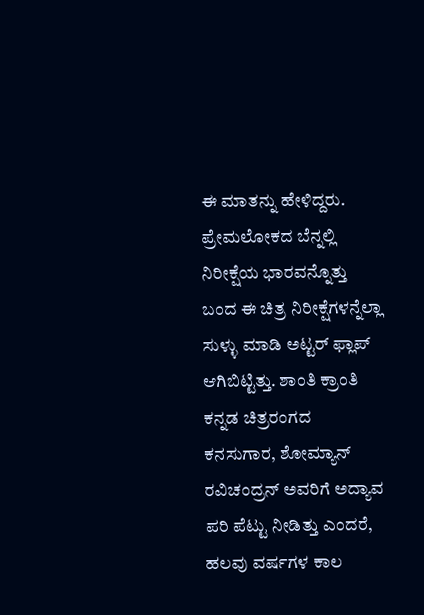ಈ ಮಾತನ್ನು ಹೇಳಿದ್ದರು. ಪ್ರೇಮಲೋಕದ ಬೆನ್ನಲ್ಲಿ ನಿರೀಕ್ಷೆಯ ಭಾರವನ್ನೊತ್ತು ಬಂದ ಈ ಚಿತ್ರ ನಿರೀಕ್ಷೆಗಳನ್ನೆಲ್ಲಾ ಸುಳ್ಳು ಮಾಡಿ ಅಟ್ಟರ್ ಫ್ಲಾಪ್ ಆಗಿಬಿಟ್ಟಿತ್ತು. ಶಾಂತಿ ಕ್ರಾಂತಿ ಕನ್ನಡ ಚಿತ್ರರಂಗದ ಕನಸುಗಾರ, ಶೋಮ್ಯಾನ್ ರವಿಚಂದ್ರನ್ ಅವರಿಗೆ ಅದ್ಯಾವ ಪರಿ ಪೆಟ್ಟು ನೀಡಿತ್ತು ಎಂದರೆ, ಹಲವು ವರ್ಷಗಳ ಕಾಲ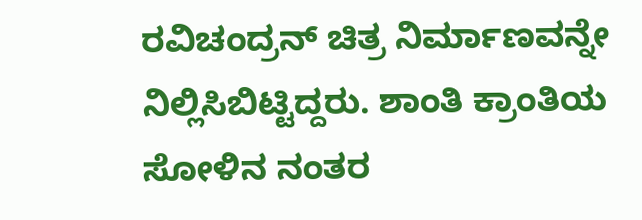ರವಿಚಂದ್ರನ್ ಚಿತ್ರ ನಿರ್ಮಾಣವನ್ನೇ ನಿಲ್ಲಿಸಿಬಿಟ್ಟಿದ್ದರು. ಶಾಂತಿ ಕ್ರಾಂತಿಯ ಸೋಳಿನ ನಂತರ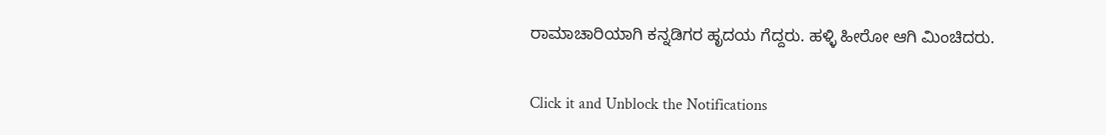ರಾಮಾಚಾರಿಯಾಗಿ ಕನ್ನಡಿಗರ ಹೃದಯ ಗೆದ್ದರು. ಹಳ್ಳಿ ಹೀರೋ ಆಗಿ ಮಿಂಚಿದರು.


Click it and Unblock the Notifications